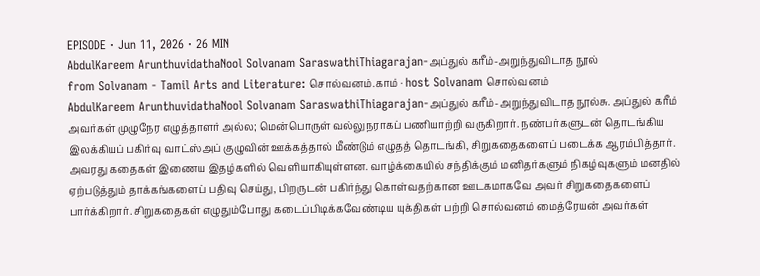EPISODE · Jun 11, 2026 · 26 MIN
AbdulKareem ArunthuvidathaNool Solvanam SaraswathiThiagarajan-அப்துல் கரீம்-அறுந்துவிடாத நூல்
from Solvanam - Tamil Arts and Literature: சொல்வனம்.காம் · host Solvanam சொல்வனம்
AbdulKareem ArunthuvidathaNool Solvanam SaraswathiThiagarajan-அப்துல் கரீம்-அறுந்துவிடாத நூல்சு. அப்துல் கரீம் அவர்கள் முழுநேர எழுத்தாளர் அல்ல; மென்பொருள் வல்லுநராகப் பணியாற்றி வருகிறார். நண்பர்களுடன் தொடங்கிய இலக்கியப் பகிர்வு வாட்ஸ்அப் குழுவின் ஊக்கத்தால் மீண்டும் எழுதத் தொடங்கி, சிறுகதைகளைப் படைக்க ஆரம்பித்தார். அவரது கதைகள் இணைய இதழ்களில் வெளியாகியுள்ளன. வாழ்க்கையில் சந்திக்கும் மனிதர்களும் நிகழ்வுகளும் மனதில் ஏற்படுத்தும் தாக்கங்களைப் பதிவு செய்து, பிறருடன் பகிர்ந்து கொள்வதற்கான ஊடகமாகவே அவர் சிறுகதைகளைப் பார்க்கிறார். சிறுகதைகள் எழுதும்போது கடைப்பிடிக்கவேண்டிய யுக்திகள் பற்றி சொல்வனம் மைத்ரேயன் அவர்கள்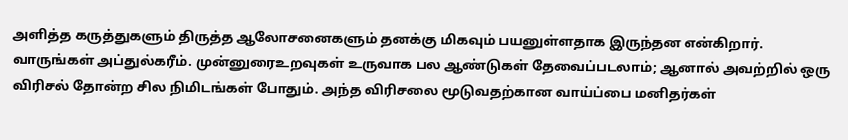அளித்த கருத்துகளும் திருத்த ஆலோசனைகளும் தனக்கு மிகவும் பயனுள்ளதாக இருந்தன என்கிறார். வாருங்கள் அப்துல்கரீம். முன்னுரைஉறவுகள் உருவாக பல ஆண்டுகள் தேவைப்படலாம்; ஆனால் அவற்றில் ஒரு விரிசல் தோன்ற சில நிமிடங்கள் போதும். அந்த விரிசலை மூடுவதற்கான வாய்ப்பை மனிதர்கள்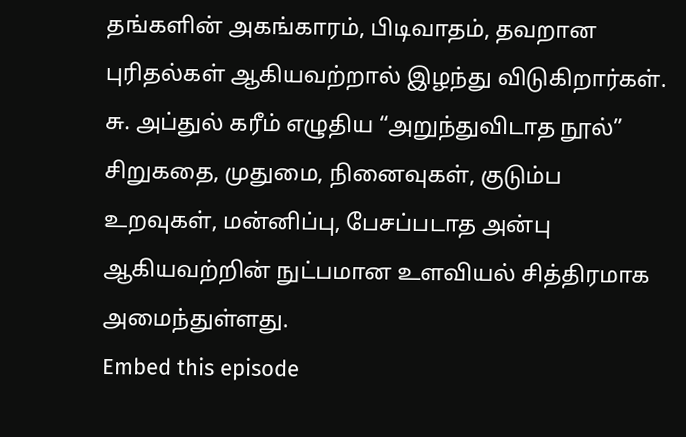தங்களின் அகங்காரம், பிடிவாதம், தவறான புரிதல்கள் ஆகியவற்றால் இழந்து விடுகிறார்கள். சு. அப்துல் கரீம் எழுதிய “அறுந்துவிடாத நூல்” சிறுகதை, முதுமை, நினைவுகள், குடும்ப உறவுகள், மன்னிப்பு, பேசப்படாத அன்பு ஆகியவற்றின் நுட்பமான உளவியல் சித்திரமாக அமைந்துள்ளது.
Embed this episode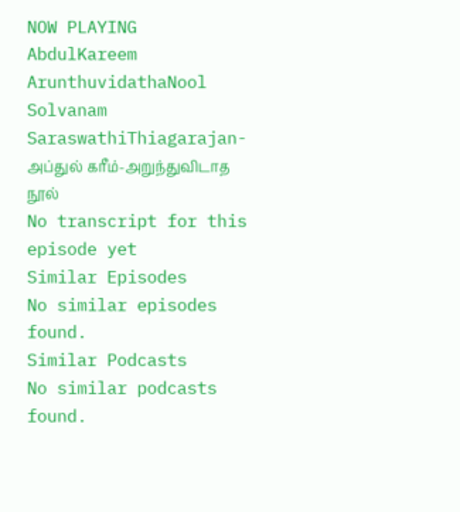NOW PLAYING
AbdulKareem ArunthuvidathaNool Solvanam SaraswathiThiagarajan-அப்துல் கரீம்-அறுந்துவிடாத நூல்
No transcript for this episode yet
Similar Episodes
No similar episodes found.
Similar Podcasts
No similar podcasts found.